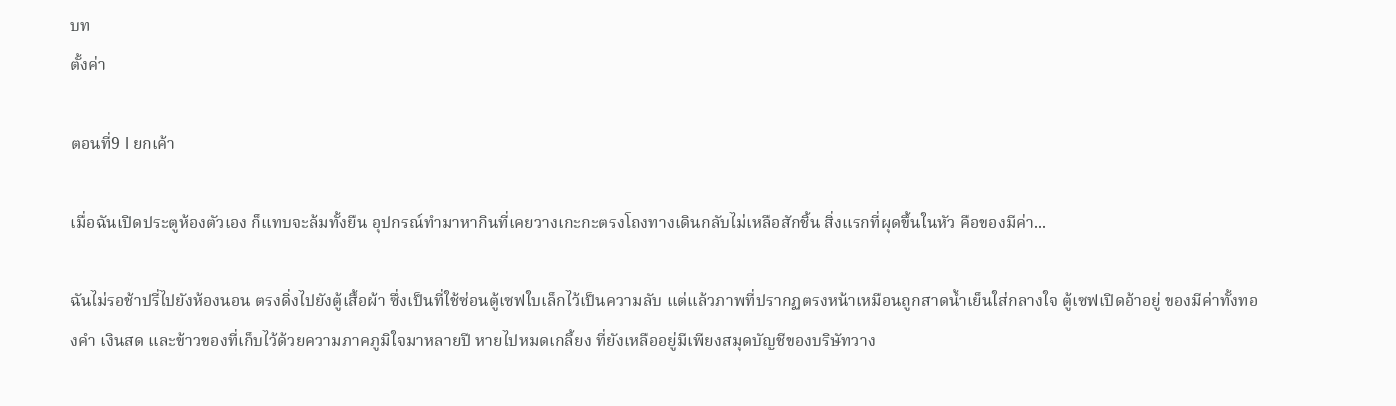บท
ตั้งค่า

ตอนที่9 l ยกเค้า

เมื่อฉันเปิดประตูห้องตัวเอง ก็แทบจะล้มทั้งยืน อุปกรณ์ทำมาหากินที่เคยวางเกะกะตรงโถงทางเดินกลับไม่เหลือสักชิ้น สิ่งแรกที่ผุดขึ้นในหัว คือของมีค่า...

ฉันไม่รอช้าปรี่ไปยังห้องนอน ตรงดิ่งไปยังตู้เสื้อผ้า ซึ่งเป็นที่ใช้ซ่อนตู้เซฟใบเล็กไว้เป็นความลับ แต่แล้วภาพที่ปรากฏตรงหน้าเหมือนถูกสาดน้ำเย็นใส่กลางใจ ตู้เซฟเปิดอ้าอยู่ ของมีค่าทั้งทองคำ เงินสด และข้าวของที่เก็บไว้ด้วยความภาคภูมิใจมาหลายปี หายไปหมดเกลี้ยง ที่ยังเหลืออยู่มีเพียงสมุดบัญชีของบริษัทวาง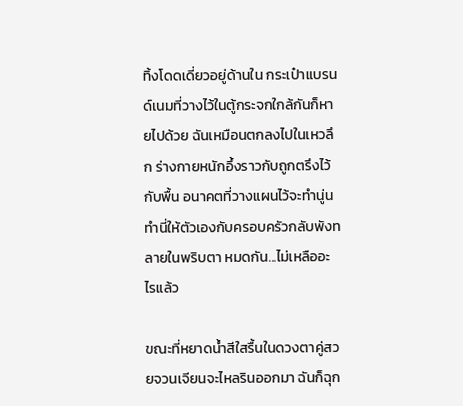ทิ้งโดดเดี่ยวอยู่ด้านใน กระเป๋าแบรนด์เนมที่วางไว้ในตู้กระจกใกล้กันก็หายไปด้วย ฉันเหมือนตกลงไปในเหวลึก ร่างกายหนักอึ้งราวกับถูกตรึงไว้กับพื้น อนาคตที่วางแผนไว้จะทำนู่นทำนี่ให้ตัวเองกับครอบครัวกลับพังทลายในพริบตา หมดกัน...ไม่เหลืออะไรแล้ว

ขณะที่หยาดน้ำสีใสรื้นในดวงตาคู่สวยจวนเจียนจะไหลรินออกมา ฉันก็ฉุก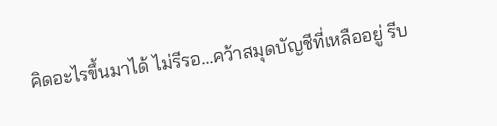คิดอะไรขึ้นมาได้ ไม่รีรอ...คว้าสมุดบัญชีที่เหลืออยู่ รีบ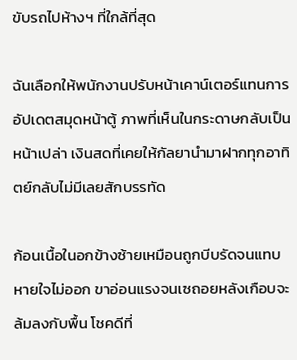ขับรถไปห้างฯ ที่ใกล้ที่สุด

ฉันเลือกให้พนักงานปรับหน้าเคาน์เตอร์แทนการอัปเดตสมุดหน้าตู้ ภาพที่เห็นในกระดาษกลับเป็นหน้าเปล่า เงินสดที่เคยให้กัลยานำมาฝากทุกอาทิตย์กลับไม่มีเลยสักบรรทัด

ก้อนเนื้อในอกข้างซ้ายเหมือนถูกบีบรัดจนแทบหายใจไม่ออก ขาอ่อนแรงจนเซถอยหลังเกือบจะล้มลงกับพื้น โชคดีที่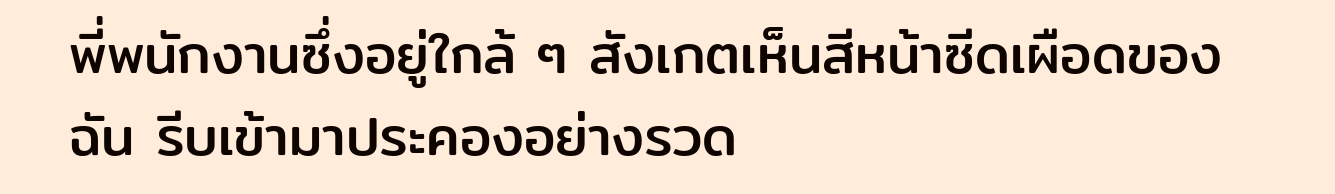พี่พนักงานซึ่งอยู่ใกล้ ๆ สังเกตเห็นสีหน้าซีดเผือดของฉัน รีบเข้ามาประคองอย่างรวด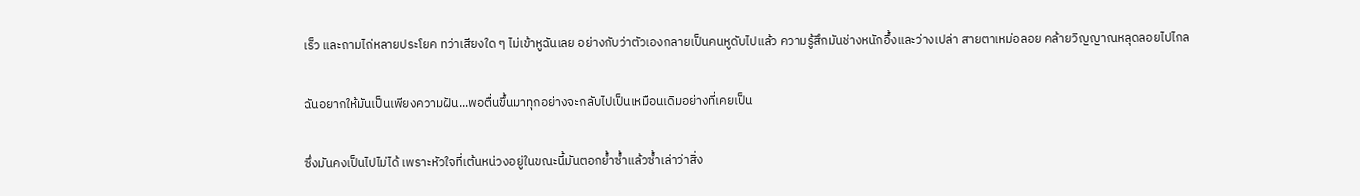เร็ว และถามไถ่หลายประโยค ทว่าเสียงใด ๆ ไม่เข้าหูฉันเลย อย่างกับว่าตัวเองกลายเป็นคนหูดับไปแล้ว ความรู้สึกมันช่างหนักอึ้งและว่างเปล่า สายตาเหม่อลอย คล้ายวิญญาณหลุดลอยไปไกล

ฉันอยากให้มันเป็นเพียงความฝัน...พอตื่นขึ้นมาทุกอย่างจะกลับไปเป็นเหมือนเดิมอย่างที่เคยเป็น

ซึ่งมันคงเป็นไปไม่ได้ เพราะหัวใจที่เต้นหน่วงอยู่ในขณะนี้มันตอกย้ำซ้ำแล้วซ้ำเล่าว่าสิ่ง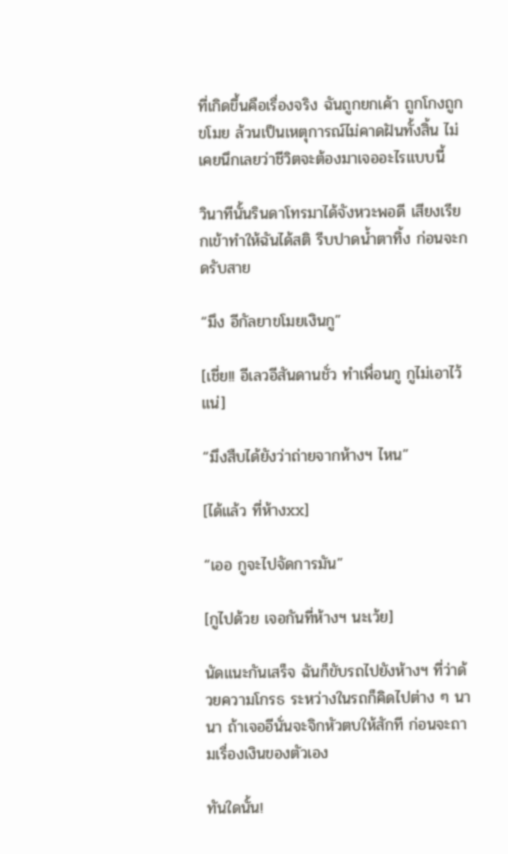ที่เกิดขึ้นคือเรื่องจริง ฉันถูกยกเค้า ถูกโกงถูกขโมย ล้วนเป็นเหตุการณ์ไม่คาดฝันทั้งสิ้น ไม่เคยนึกเลยว่าชีวิตจะต้องมาเจออะไรแบบนี้

วินาทีนั้นรินดาโทรมาได้จังหวะพอดี เสียงเรียกเข้าทำให้ฉันได้สติ รีบปาดน้ำตาทิ้ง ก่อนจะกดรับสาย

“มึง อีกัลยาขโมยเงินกู”

[เชี่ย!! อีเลวอีสันดานชั่ว ทำเพื่อนกู กูไม่เอาไว้แน่]

“มึงสืบได้ยังว่าถ่ายจากห้างฯ ไหน”

[ได้แล้ว ที่ห้างxx]

“เออ กูจะไปจัดการมัน”

[กูไปด้วย เจอกันที่ห้างฯ นะเว้ย]

นัดแนะกันเสร็จ ฉันก็ขับรถไปยังห้างฯ ที่ว่าด้วยความโกรธ ระหว่างในรถก็คิดไปต่าง ๆ นานา ถ้าเจออีนั่นจะจิกหัวตบให้สักที ก่อนจะถามเรื่องเงินของตัวเอง

ทันใดนั้น!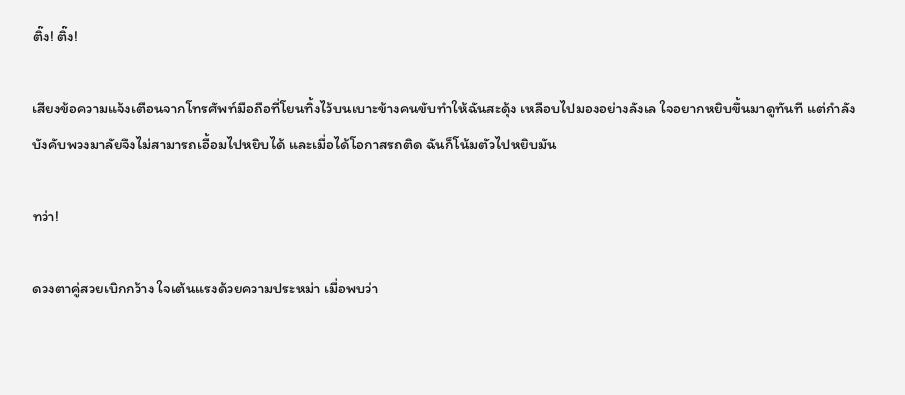ติ๊ง! ติ๊ง!

เสียงข้อความแจ้งเตือนจากโทรศัพท์มือถือที่โยนทิ้งไว้บนเบาะข้างคนขับทำให้ฉันสะดุ้ง เหลือบไปมองอย่างลังเล ใจอยากหยิบขึ้นมาดูทันที แต่กำลังบังคับพวงมาลัยจึงไม่สามารถเอื้อมไปหยิบได้ และเมื่อได้โอกาสรถติด ฉันก็โน้มตัวไปหยิบมัน

ทว่า!

ดวงตาคู่สวยเบิกกว้าง ใจเต้นแรงด้วยความประหม่า เมื่อพบว่า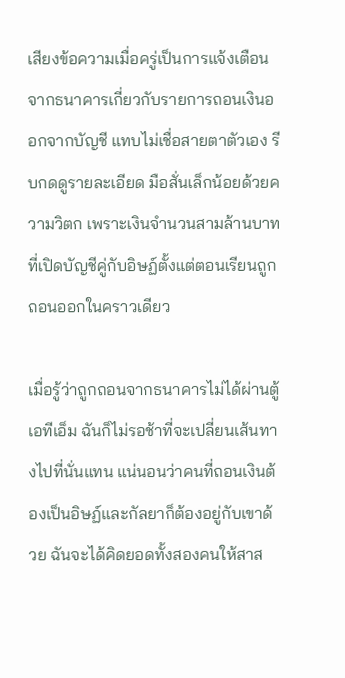เสียงข้อความเมื่อครู่เป็นการแจ้งเตือนจากธนาคารเกี่ยวกับรายการถอนเงินออกจากบัญชี แทบไม่เชื่อสายตาตัวเอง รีบกดดูรายละเอียด มือสั่นเล็กน้อยด้วยความวิตก เพราะเงินจำนวนสามล้านบาทที่เปิดบัญชีคู่กับอิษฏ์ตั้งแต่ตอนเรียนถูกถอนออกในคราวเดียว

เมื่อรู้ว่าถูกถอนจากธนาคารไม่ได้ผ่านตู้เอทีเอ็ม ฉันก็ไม่รอช้าที่จะเปลี่ยนเส้นทางไปที่นั่นแทน แน่นอนว่าคนที่ถอนเงินต้องเป็นอิษฏ์และกัลยาก็ต้องอยู่กับเขาด้วย ฉันจะได้คิดยอดทั้งสองคนให้สาส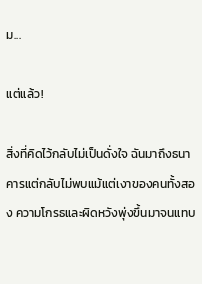ม...

แต่แล้ว!

สิ่งที่คิดไว้กลับไม่เป็นดั่งใจ ฉันมาถึงธนาคารแต่กลับไม่พบแม้แต่เงาของคนทั้งสอง ความโกรธและผิดหวังพุ่งขึ้นมาจนแทบ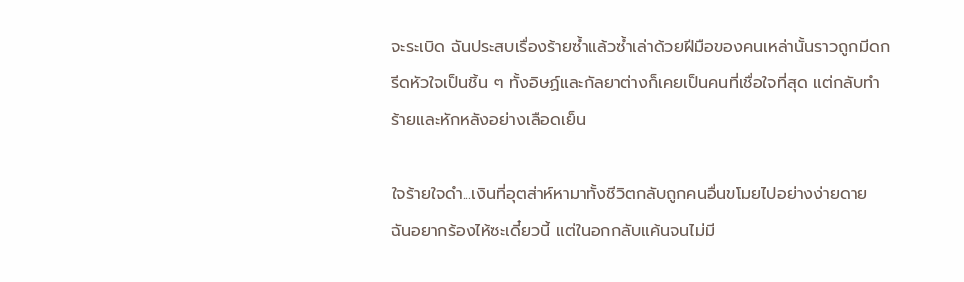จะระเบิด ฉันประสบเรื่องร้ายซ้ำแล้วซ้ำเล่าด้วยฝีมือของคนเหล่านั้นราวถูกมีดกรีดหัวใจเป็นชิ้น ๆ ทั้งอิษฏ์และกัลยาต่างก็เคยเป็นคนที่เชื่อใจที่สุด แต่กลับทำร้ายและหักหลังอย่างเลือดเย็น

ใจร้ายใจดำ...เงินที่อุตส่าห์หามาทั้งชีวิตกลับถูกคนอื่นขโมยไปอย่างง่ายดาย ฉันอยากร้องไห้ซะเดี๋ยวนี้ แต่ในอกกลับแค้นจนไม่มี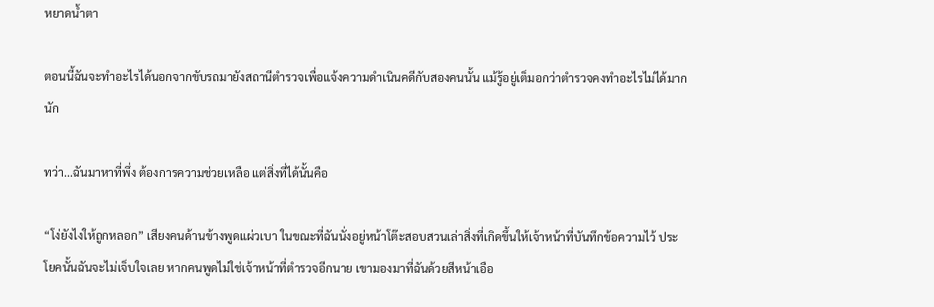หยาดน้ำตา

ตอนนี้ฉันจะทำอะไรได้นอกจากขับรถมายังสถานีตำรวจเพื่อแจ้งความดำเนินคดีกับสองคนนั้น แม้รู้อยู่เต็มอกว่าตำรวจคงทำอะไรไม่ได้มากนัก

ทว่า...ฉันมาหาที่พึ่ง ต้องการความช่วยเหลือ แต่สิ่งที่ได้นั้นคือ

“โง่ยังไงให้ถูกหลอก” เสียงคนด้านข้างพูดแผ่วเบา ในขณะที่ฉันนั่งอยู่หน้าโต๊ะสอบสวนเล่าสิ่งที่เกิดขึ้นให้เจ้าหน้าที่บันทึกข้อความไว้ ประโยคนั้นฉันจะไม่เจ็บใจเลย หากคนพูดไม่ใช่เจ้าหน้าที่ตำรวจอีกนาย เขามองมาที่ฉันด้วยสีหน้าเอือ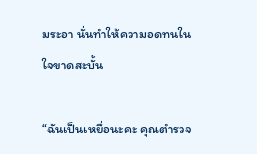มระอา นั่นทำให้ความอดทนในใจขาดสะบั้น

“ฉันเป็นเหยื่อนะคะ คุณตำรวจ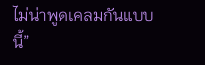ไม่น่าพูดเคลมกันแบบนี้”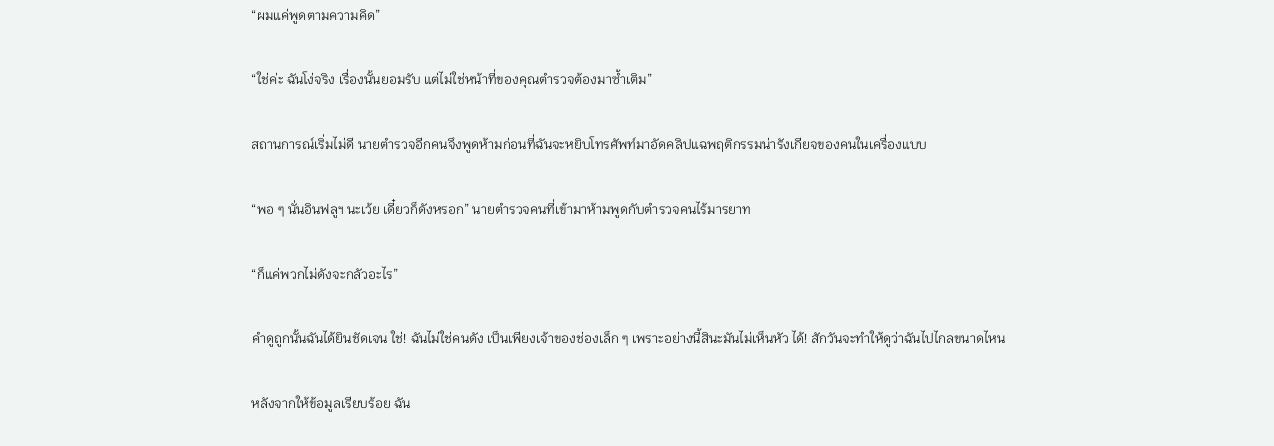“ผมแค่พูดตามความคิด”

“ใช่ค่ะ ฉันโง่จริง เรื่องนั้นยอมรับ แต่ไม่ใช่หน้าที่ของคุณตำรวจต้องมาซ้ำเติม”

สถานการณ์เริ่มไม่ดี นายตำรวจอีกคนจึงพูดห้ามก่อนที่ฉันจะหยิบโทรศัพท์มาอัดคลิปแฉพฤติกรรมน่ารังเกียจของคนในเครื่องแบบ

“พอ ๆ นั่นอินฟลูฯ นะเว้ย เดี๋ยวก็ดังหรอก” นายตำรวจคนที่เข้ามาห้ามพูดกับตำรวจคนไร้มารยาท

“ก็แค่พวกไม่ดังจะกลัวอะไร”

คำดูถูกนั้นฉันได้ยินชัดเจน ใช่! ฉันไม่ใช่คนดัง เป็นเพียงเจ้าของช่องเล็ก ๆ เพราะอย่างนี้สินะมันไม่เห็นหัว ได้! สักวันจะทำให้ดูว่าฉันไปไกลขนาดไหน

หลังจากให้ข้อมูลเรียบร้อย ฉัน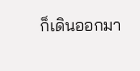ก็เดินออกมา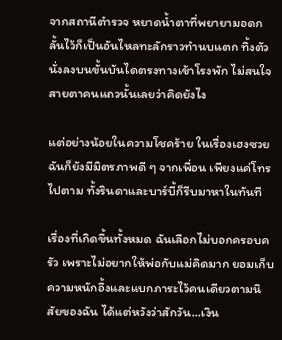จากสถานีตำรวจ หยาดน้ำตาที่พยายามอดกลั้นไว้ก็เป็นอันไหลทะลักราวทำนบแตก ทิ้งตัวนั่งลงบนขั้นบันไดตรงทางเข้าโรงพัก ไม่สนใจสายตาคนแถวนั้นเลยว่าคิดยังไง

แต่อย่างน้อยในความโชคร้าย ในเรื่องเฮงซวย ฉันก็ยังมีมิตรภาพดี ๆ จากเพื่อน เพียงแค่โทรไปตาม ทั้งรินดาและบาร์บี้ก็รีบมาหาในทันที

เรื่องที่เกิดขึ้นทั้งหมด ฉันเลือกไม่บอกครอบครัว เพราะไม่อยากให้พ่อกับแม่คิดมาก ยอมเก็บความหนักอึ้งและแบกภาระไว้คนเดียวตามนิสัยของฉัน ได้แต่หวังว่าสักวัน...เงิน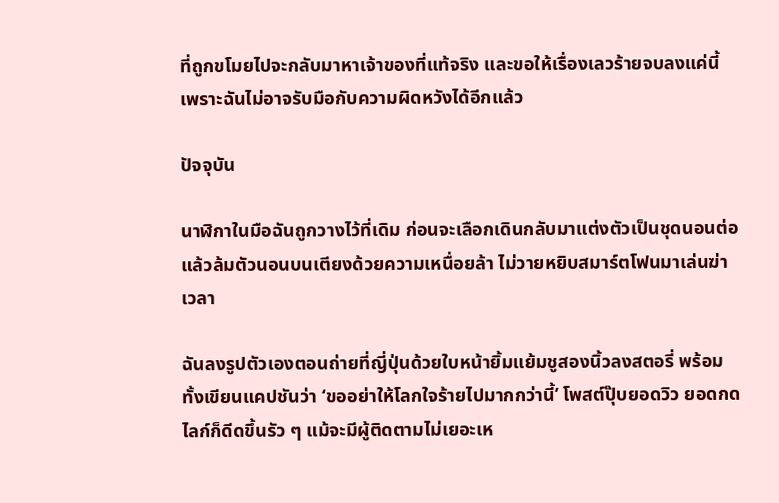ที่ถูกขโมยไปจะกลับมาหาเจ้าของที่แท้จริง และขอให้เรื่องเลวร้ายจบลงแค่นี้ เพราะฉันไม่อาจรับมือกับความผิดหวังได้อีกแล้ว

ปัจจุบัน

นาฬิกาในมือฉันถูกวางไว้ที่เดิม ก่อนจะเลือกเดินกลับมาแต่งตัวเป็นชุดนอนต่อ แล้วล้มตัวนอนบนเตียงด้วยความเหนื่อยล้า ไม่วายหยิบสมาร์ตโฟนมาเล่นฆ่าเวลา

ฉันลงรูปตัวเองตอนถ่ายที่ญี่ปุ่นด้วยใบหน้ายิ้มแย้มชูสองนิ้วลงสตอรี่ พร้อมทั้งเขียนแคปชันว่า ‘ขออย่าให้โลกใจร้ายไปมากกว่านี้’ โพสต์ปุ๊บยอดวิว ยอดกดไลก์ก็ดีดขึ้นรัว ๆ แม้จะมีผู้ติดตามไม่เยอะเห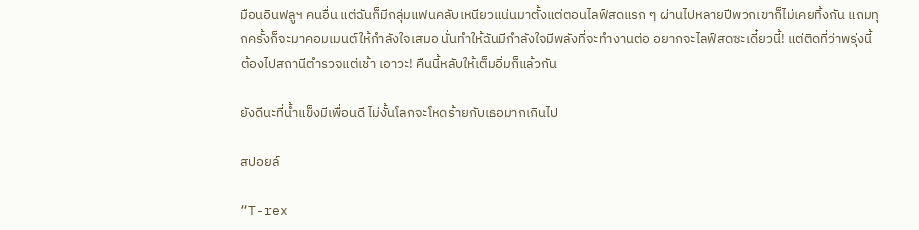มือนอินฟลูฯ คนอื่น แต่ฉันก็มีกลุ่มแฟนคลับเหนียวแน่นมาตั้งแต่ตอนไลฟ์สดแรก ๆ ผ่านไปหลายปีพวกเขาก็ไม่เคยทิ้งกัน แถมทุกครั้งก็จะมาคอมเมนต์ให้กำลังใจเสมอ นั่นทำให้ฉันมีกำลังใจมีพลังที่จะทำงานต่อ อยากจะไลฟ์สดซะเดี๋ยวนี้! แต่ติดที่ว่าพรุ่งนี้ต้องไปสถานีตำรวจแต่เช้า เอาวะ! คืนนี้หลับให้เต็มอิ่มก็แล้วกัน

ยังดีนะที่น้ำแข็งมีเพื่อนดี ไม่งั้นโลกจะโหดร้ายกับเธอมากเกินไป

สปอยล์

“T-rex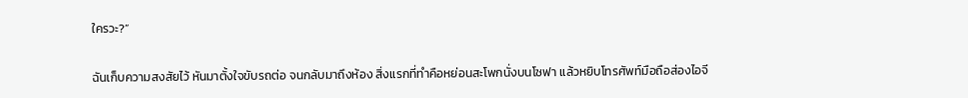ใครวะ?”

ฉันเก็บความสงสัยไว้ หันมาตั้งใจขับรถต่อ จนกลับมาถึงห้อง สิ่งแรกที่ทำคือหย่อนสะโพกนั่งบนโซฟา แล้วหยิบโทรศัพท์มือถือส่องไอจี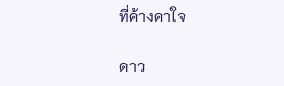ที่ค้างคาใจ

ดาว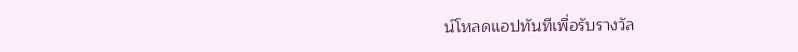น์โหลดแอปทันทีเพื่อรับรางวัล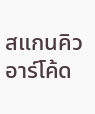สแกนคิวอาร์โค้ด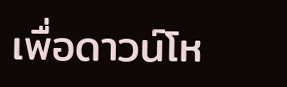เพื่อดาวน์โห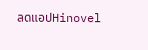ลดแอปHinovel